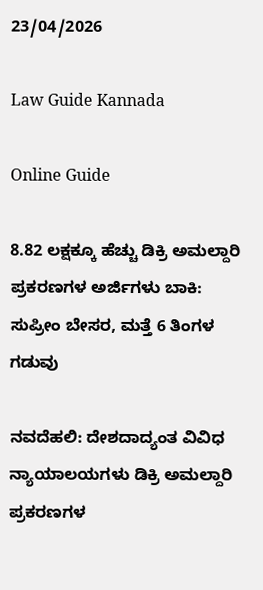23/04/2026

Law Guide Kannada

Online Guide

8.82 ಲಕ್ಷಕ್ಕೂ ಹೆಚ್ಚು ಡಿಕ್ರಿ ಅಮಲ್ದಾರಿ ಪ್ರಕರಣಗಳ ಅರ್ಜಿಗಳು ಬಾಕಿ: ಸುಪ್ರೀಂ ಬೇಸರ, ಮತ್ತೆ 6 ತಿಂಗಳ ಗಡುವು

ನವದೆಹಲಿ: ದೇಶದಾದ್ಯಂತ ವಿವಿಧ ನ್ಯಾಯಾಲಯಗಳು ಡಿಕ್ರಿ ಅಮಲ್ದಾರಿ ಪ್ರಕರಣಗಳ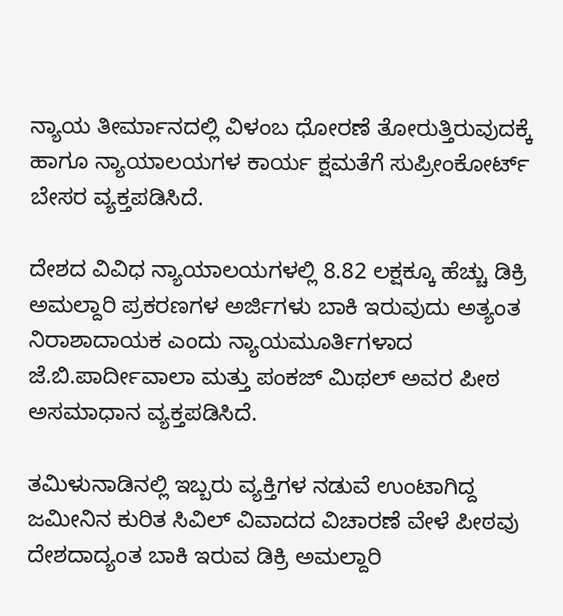ನ್ಯಾಯ ತೀರ್ಮಾನದಲ್ಲಿ ವಿಳಂಬ ಧೋರಣೆ ತೋರುತ್ತಿರುವುದಕ್ಕೆ ಹಾಗೂ ನ್ಯಾಯಾಲಯಗಳ ಕಾರ್ಯ ಕ್ಷಮತೆಗೆ ಸುಪ್ರೀಂಕೋರ್ಟ್ ಬೇಸರ ವ್ಯಕ್ತಪಡಿಸಿದೆ.

ದೇಶದ ವಿವಿಧ ನ್ಯಾಯಾಲಯಗಳಲ್ಲಿ 8.82 ಲಕ್ಷಕ್ಕೂ ಹೆಚ್ಚು ಡಿಕ್ರಿ ಅಮಲ್ದಾರಿ ಪ್ರಕರಣಗಳ ಅರ್ಜಿಗಳು ಬಾಕಿ ಇರುವುದು ಅತ್ಯಂತ ನಿರಾಶಾದಾಯಕ ಎಂದು ನ್ಯಾಯಮೂರ್ತಿಗಳಾದ ಜೆ.ಬಿ.ಪಾರ್ದೀವಾಲಾ ಮತ್ತು ಪಂಕಜ್ ಮಿಥಲ್ ಅವರ ಪೀಠ ಅಸಮಾಧಾನ ವ್ಯಕ್ತಪಡಿಸಿದೆ.

ತಮಿಳುನಾಡಿನಲ್ಲಿ ಇಬ್ಬರು ವ್ಯಕ್ತಿಗಳ ನಡುವೆ ಉಂಟಾಗಿದ್ದ ಜಮೀನಿನ ಕುರಿತ ಸಿವಿಲ್ ವಿವಾದದ ವಿಚಾರಣೆ ವೇಳೆ ಪೀಠವು ದೇಶದಾದ್ಯಂತ ಬಾಕಿ ಇರುವ ಡಿಕ್ರಿ ಅಮಲ್ದಾರಿ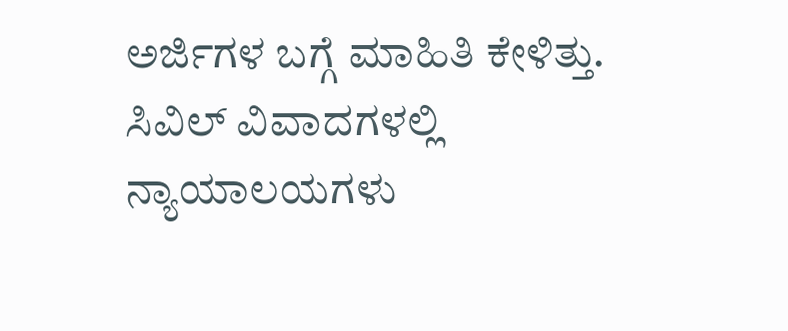ಅರ್ಜಿಗಳ ಬಗ್ಗೆ ಮಾಹಿತಿ ಕೇಳಿತ್ತು.
ಸಿವಿಲ್ ವಿವಾದಗಳಲ್ಲಿ ನ್ಯಾಯಾಲಯಗಳು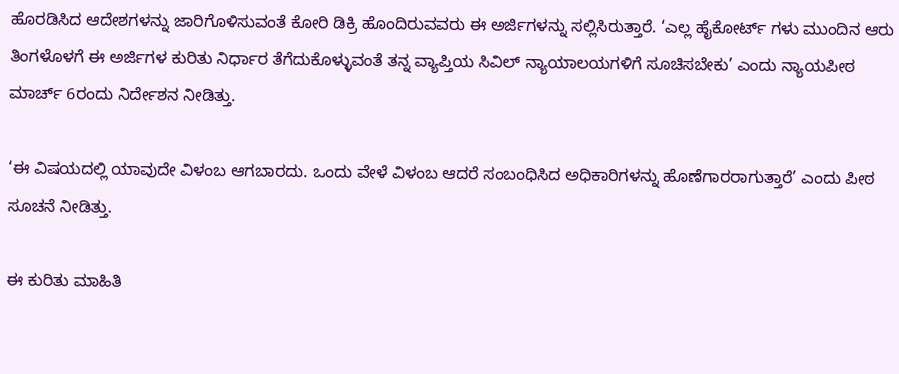ಹೊರಡಿಸಿದ ಆದೇಶಗಳನ್ನು ಜಾರಿಗೊಳಿಸುವಂತೆ ಕೋರಿ ಡಿಕ್ರಿ ಹೊಂದಿರುವವರು ಈ ಅರ್ಜಿಗಳನ್ನು ಸಲ್ಲಿಸಿರುತ್ತಾರೆ. ‘ಎಲ್ಲ ಹೈಕೋರ್ಟ್ ಗಳು ಮುಂದಿನ ಆರು ತಿಂಗಳೊಳಗೆ ಈ ಅರ್ಜಿಗಳ ಕುರಿತು ನಿರ್ಧಾರ ತೆಗೆದುಕೊಳ್ಳುವಂತೆ ತನ್ನ ವ್ಯಾಪ್ತಿಯ ಸಿವಿಲ್ ನ್ಯಾಯಾಲಯಗಳಿಗೆ ಸೂಚಿಸಬೇಕು’ ಎಂದು ನ್ಯಾಯಪೀಠ ಮಾರ್ಚ್ 6ರಂದು ನಿರ್ದೇಶನ ನೀಡಿತ್ತು.

‘ಈ ವಿಷಯದಲ್ಲಿ ಯಾವುದೇ ವಿಳಂಬ ಆಗಬಾರದು. ಒಂದು ವೇಳೆ ವಿಳಂಬ ಆದರೆ ಸಂಬಂಧಿಸಿದ ಅಧಿಕಾರಿಗಳನ್ನು ಹೊಣೆಗಾರರಾಗುತ್ತಾರೆ’ ಎಂದು ಪೀಠ ಸೂಚನೆ ನೀಡಿತ್ತು.

ಈ ಕುರಿತು ಮಾಹಿತಿ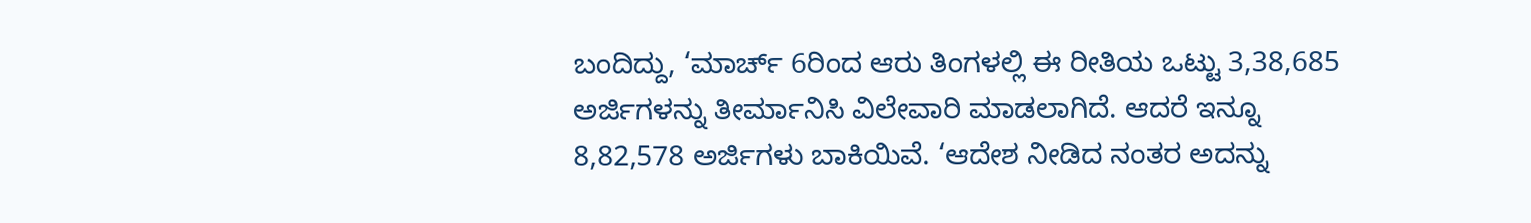ಬಂದಿದ್ದು, ‘ಮಾರ್ಚ್ 6ರಿಂದ ಆರು ತಿಂಗಳಲ್ಲಿ ಈ ರೀತಿಯ ಒಟ್ಟು 3,38,685 ಅರ್ಜಿಗಳನ್ನು ತೀರ್ಮಾನಿಸಿ ವಿಲೇವಾರಿ ಮಾಡಲಾಗಿದೆ. ಆದರೆ ಇನ್ನೂ 8,82,578 ಅರ್ಜಿಗಳು ಬಾಕಿಯಿವೆ. ‘ಆದೇಶ ನೀಡಿದ ನಂತರ ಅದನ್ನು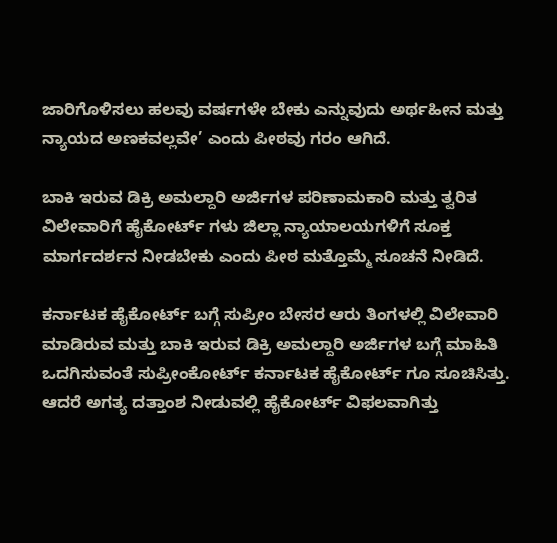ಜಾರಿಗೊಳಿಸಲು ಹಲವು ವರ್ಷಗಳೇ ಬೇಕು ಎನ್ನುವುದು ಅರ್ಥಹೀನ ಮತ್ತು ನ್ಯಾಯದ ಅಣಕವಲ್ಲವೇ’ ಎಂದು ಪೀಠವು ಗರಂ ಆಗಿದೆ.

ಬಾಕಿ ಇರುವ ಡಿಕ್ರಿ ಅಮಲ್ದಾರಿ ಅರ್ಜಿಗಳ ಪರಿಣಾಮಕಾರಿ ಮತ್ತು ತ್ವರಿತ ವಿಲೇವಾರಿಗೆ ಹೈಕೋರ್ಟ್ ಗಳು ಜಿಲ್ಲಾ ನ್ಯಾಯಾಲಯಗಳಿಗೆ ಸೂಕ್ತ ಮಾರ್ಗದರ್ಶನ ನೀಡಬೇಕು ಎಂದು ಪೀಠ ಮತ್ತೊಮ್ಮೆ ಸೂಚನೆ ನೀಡಿದೆ.

ಕರ್ನಾಟಕ ಹೈಕೋರ್ಟ್ ಬಗ್ಗೆ ಸುಪ್ರೀಂ ಬೇಸರ ಆರು ತಿಂಗಳಲ್ಲಿ ವಿಲೇವಾರಿ ಮಾಡಿರುವ ಮತ್ತು ಬಾಕಿ ಇರುವ ಡಿಕ್ರಿ ಅಮಲ್ದಾರಿ ಅರ್ಜಿಗಳ ಬಗ್ಗೆ ಮಾಹಿತಿ ಒದಗಿಸುವಂತೆ ಸುಪ್ರೀಂಕೋರ್ಟ್ ಕರ್ನಾಟಕ ಹೈಕೋರ್ಟ್ ಗೂ ಸೂಚಿಸಿತ್ತು. ಆದರೆ ಅಗತ್ಯ ದತ್ತಾಂಶ ನೀಡುವಲ್ಲಿ ಹೈಕೋರ್ಟ್ ವಿಫಲವಾಗಿತ್ತು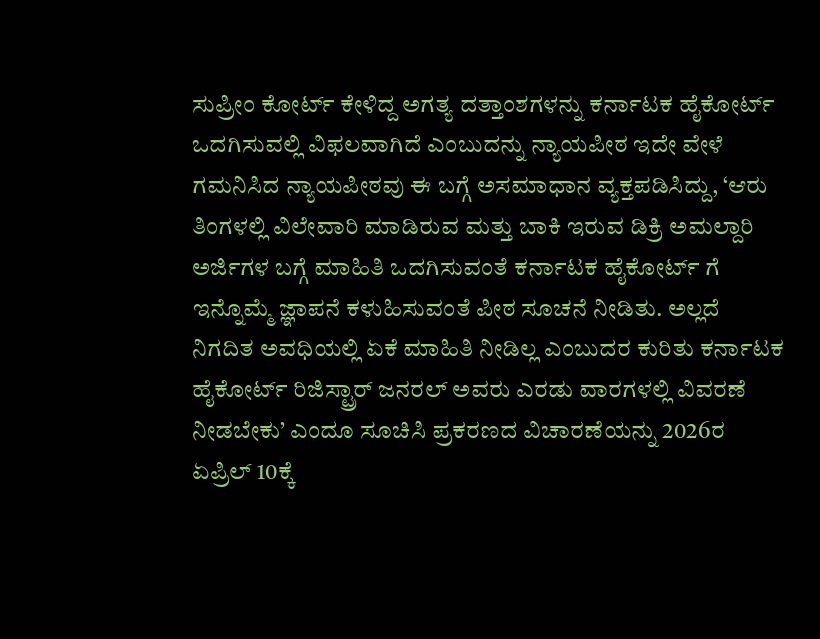ಸುಪ್ರೀಂ ಕೋರ್ಟ್ ಕೇಳಿದ್ದ ಅಗತ್ಯ ದತ್ತಾಂಶಗಳನ್ನು ಕರ್ನಾಟಕ ಹೈಕೋರ್ಟ್ ಒದಗಿಸುವಲ್ಲಿ ವಿಫಲವಾಗಿದೆ ಎಂಬುದನ್ನು ನ್ಯಾಯಪೀಠ ಇದೇ ವೇಳೆ ಗಮನಿಸಿದ ನ್ಯಾಯಪೀಠವು ಈ ಬಗ್ಗೆ ಅಸಮಾಧಾನ ವ್ಯಕ್ತಪಡಿಸಿದ್ದು, ‘ಆರು ತಿಂಗಳಲ್ಲಿ ವಿಲೇವಾರಿ ಮಾಡಿರುವ ಮತ್ತು ಬಾಕಿ ಇರುವ ಡಿಕ್ರಿ ಅಮಲ್ದಾರಿ ಅರ್ಜಿಗಳ ಬಗ್ಗೆ ಮಾಹಿತಿ ಒದಗಿಸುವಂತೆ ಕರ್ನಾಟಕ ಹೈಕೋರ್ಟ್ ಗೆ ಇನ್ನೊಮ್ಮೆ ಜ್ಞಾಪನೆ ಕಳುಹಿಸುವಂತೆ ಪೀಠ ಸೂಚನೆ ನೀಡಿತು. ಅಲ್ಲದೆ ನಿಗದಿತ ಅವಧಿಯಲ್ಲಿ ಏಕೆ ಮಾಹಿತಿ ನೀಡಿಲ್ಲ ಎಂಬುದರ ಕುರಿತು ಕರ್ನಾಟಕ ಹೈಕೋರ್ಟ್ ರಿಜಿಸ್ಟ್ರಾರ್ ಜನರಲ್ ಅವರು ಎರಡು ವಾರಗಳಲ್ಲಿ ವಿವರಣೆ ನೀಡಬೇಕು’ ಎಂದೂ ಸೂಚಿಸಿ ಪ್ರಕರಣದ ವಿಚಾರಣೆಯನ್ನು 2026ರ ಏಪ್ರಿಲ್ 10ಕ್ಕೆ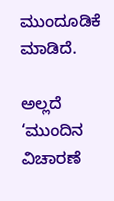ಮುಂದೂಡಿಕೆ ಮಾಡಿದೆ.

ಅಲ್ಲದೆ ‘ಮುಂದಿನ ವಿಚಾರಣೆ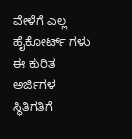ವೇಳೆಗೆ ಎಲ್ಲ ಹೈಕೋರ್ಟ್ ಗಳು ಈ ಕುರಿತ ಅರ್ಜಿಗಳ ಸ್ಥಿತಿಗತಿಗೆ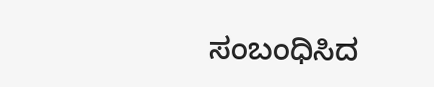ಸಂಬಂಧಿಸಿದ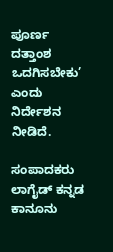ಪೂರ್ಣ ದತ್ತಾಂಶ ಒದಗಿಸಬೇಕು’ ಎಂದು ನಿರ್ದೇಶನ ನೀಡಿದೆ.

ಸಂಪಾದಕರು
ಲಾಗೈಡ್ ಕನ್ನಡ‌ ಕಾನೂನು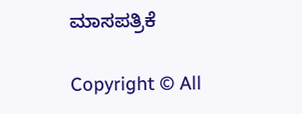ಮಾಸಪತ್ರಿಕೆ

Copyright © All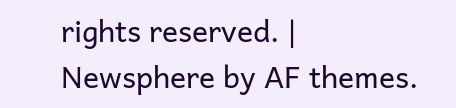rights reserved. | Newsphere by AF themes.